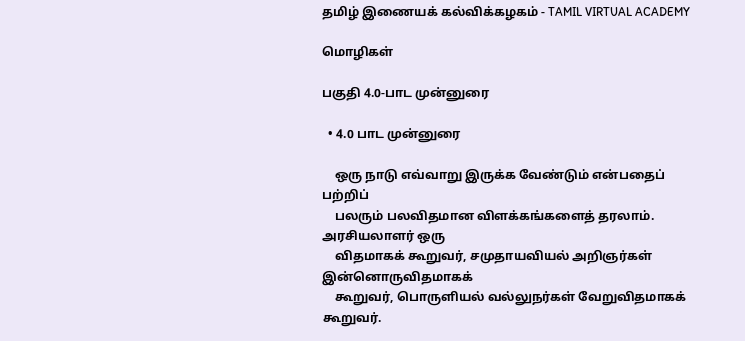தமிழ் இணையக் கல்விக்கழகம் - TAMIL VIRTUAL ACADEMY

மொழிகள்

பகுதி 4.0-பாட முன்னுரை

  • 4.0 பாட முன்னுரை

    ஒரு நாடு எவ்வாறு இருக்க வேண்டும் என்பதைப் பற்றிப்
    பலரும் பலவிதமான விளக்கங்களைத் தரலாம். அரசியலாளர் ஒரு
    விதமாகக் கூறுவர், சமுதாயவியல் அறிஞர்கள் இன்னொருவிதமாகக்
    கூறுவர், பொருளியல் வல்லுநர்கள் வேறுவிதமாகக் கூறுவர்.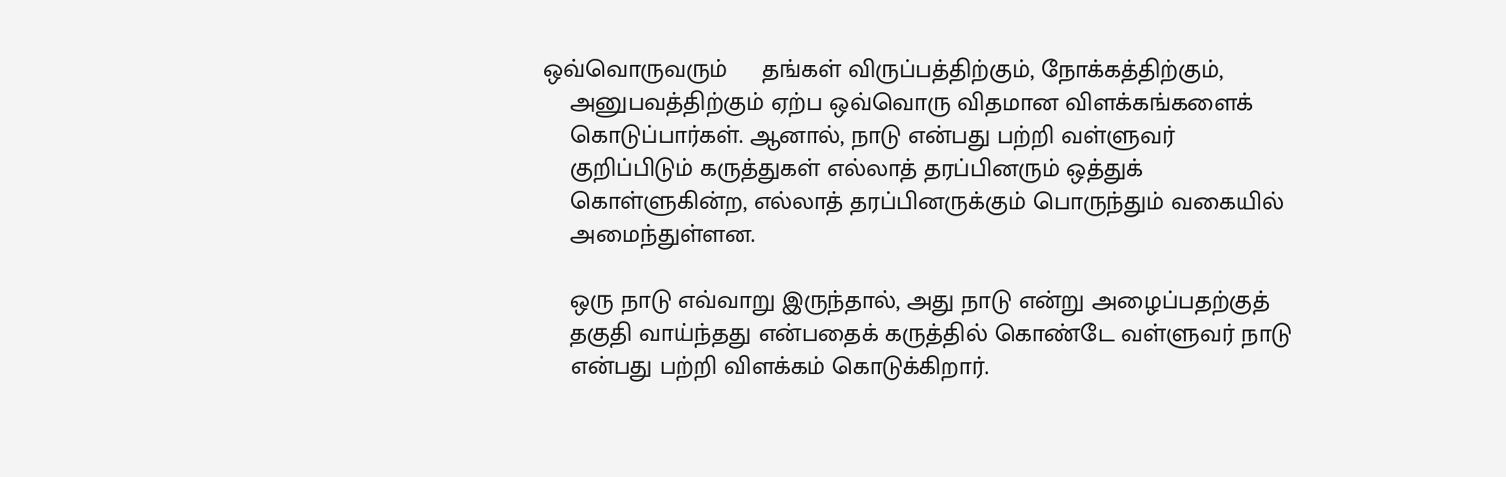ஒவ்வொருவரும்     தங்கள் விருப்பத்திற்கும், நோக்கத்திற்கும்,
    அனுபவத்திற்கும் ஏற்ப ஒவ்வொரு விதமான விளக்கங்களைக்
    கொடுப்பார்கள். ஆனால், நாடு என்பது பற்றி வள்ளுவர்
    குறிப்பிடும் கருத்துகள் எல்லாத் தரப்பினரும் ஒத்துக்
    கொள்ளுகின்ற, எல்லாத் தரப்பினருக்கும் பொருந்தும் வகையில்
    அமைந்துள்ளன.

    ஒரு நாடு எவ்வாறு இருந்தால், அது நாடு என்று அழைப்பதற்குத்
    தகுதி வாய்ந்தது என்பதைக் கருத்தில் கொண்டே வள்ளுவர் நாடு
    என்பது பற்றி விளக்கம் கொடுக்கிறார்.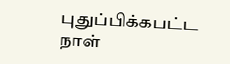புதுப்பிக்கபட்ட நாள்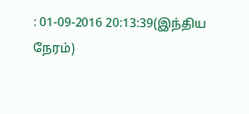: 01-09-2016 20:13:39(இந்திய நேரம்)